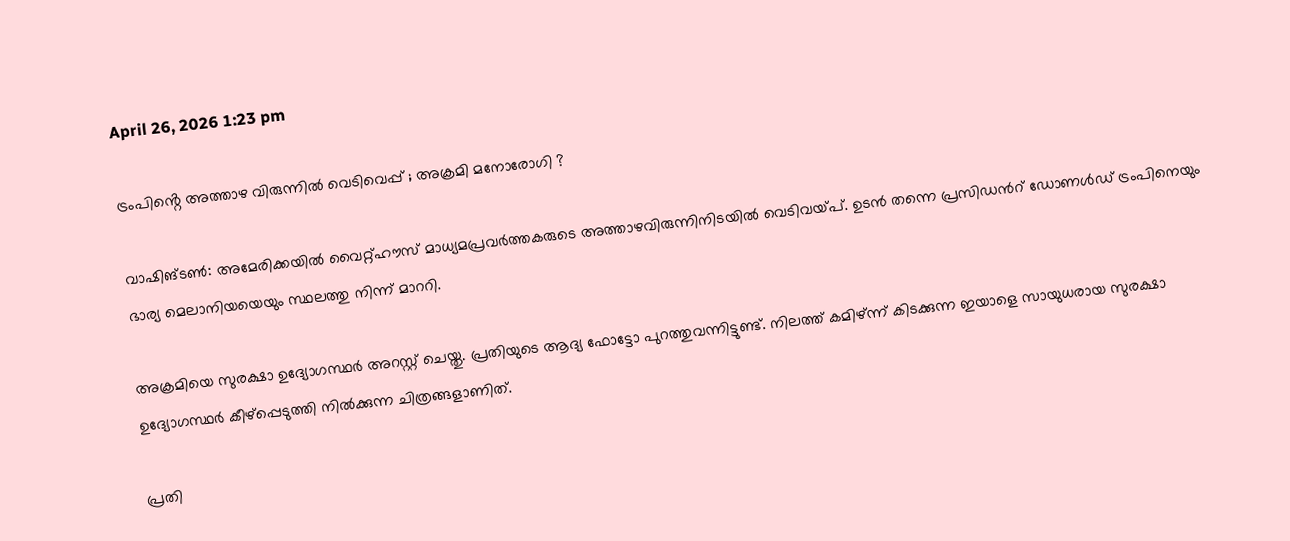April 26, 2026 1:23 pm

ട്രംപിൻ്റെ അത്താഴ വിരുന്നിൽ വെടിവെപ്പ് ; അക്രമി മനോരോഗി ?

വാഷിങ്ടൺ: അമേരിക്കയിൽ വൈറ്റ്ഹൗസ് മാധ്യമപ്രവർത്തകരുടെ അത്താഴവിരുന്നിനിടയിൽ വെടിവയ്പ്. ഉടൻ തന്നെ‌ പ്രസിഡന്‍റ് ഡോണൾഡ് ട്രംപിനെയും ഭാര്യ മെലാനിയയെയും സ്ഥലത്തു നിന്ന് മാററി.

അക്രമിയെ സുരക്ഷാ ഉദ്യോഗസ്ഥർ അറസ്റ്റ് ചെയ്തു. പ്രതിയുടെ ആദ്യ ഫോട്ടോ പുറത്തുവന്നിട്ടുണ്ട്. നിലത്ത് കമിഴ്ന്ന് കിടക്കുന്ന ഇയാളെ സായുധരായ സുരക്ഷാ ഉദ്യോഗസ്ഥർ കീഴ്പ്പെടുത്തി നിൽക്കുന്ന ചിത്രങ്ങളാണിത്.

പ്രതി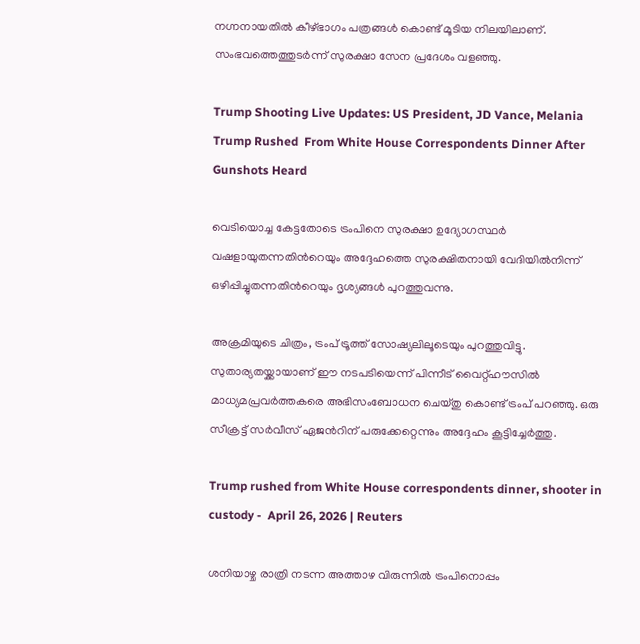നഗ്നനായതിൽ കീഴ്ഭാഗം പത്രങ്ങൾ കൊണ്ട് മൂടിയ നിലയിലാണ്. സംഭവത്തെത്തുടർന്ന് സുരക്ഷാ സേന പ്രദേശം വളഞ്ഞു.

Trump Shooting Live Updates: US President, JD Vance, Melania Trump Rushed  From White House Correspondents Dinner After Gunshots Heard

വെടിയൊച്ച കേട്ടതോടെ ട്രംപിനെ സുരക്ഷാ ഉദ്യോഗസ്ഥർ വഷളായുതന്നതിന്‍റെയും അദ്ദേഹത്തെ സുരക്ഷിതനായി വേദിയിൽനിന്ന് ഒഴിപ്പിച്ചുതന്നതിന്‍റെയും ദൃശ്യങ്ങൾ പുറത്തുവന്നു.

അക്രമിയുടെ ചിത്രം, ട്രംപ് ട്രൂത്ത് സോഷ്യലിലൂടെയും പുറത്തുവിട്ടു. സുതാര്യതയ്ക്കായാണ് ഈ നടപടിയെന്ന് പിന്നീട് വൈറ്റ്ഹൗസിൽ മാധ്യമപ്രവർത്തകരെ അഭിസംബോധന ചെയ്തു കൊണ്ട് ട്രംപ് പറഞ്ഞു. ഒരു സീക്രട്ട് സർവീസ് ഏജന്‍റിന് പരുക്കേറ്റെന്നും അദ്ദേഹം കൂട്ടിച്ചേർത്തു.

Trump rushed from White House correspondents dinner, shooter in custody -  April 26, 2026 | Reuters

ശനിയാഴ്ച രാത്രി നടന്ന അത്താഴ വിരുന്നിൽ ട്രംപിനൊപ്പം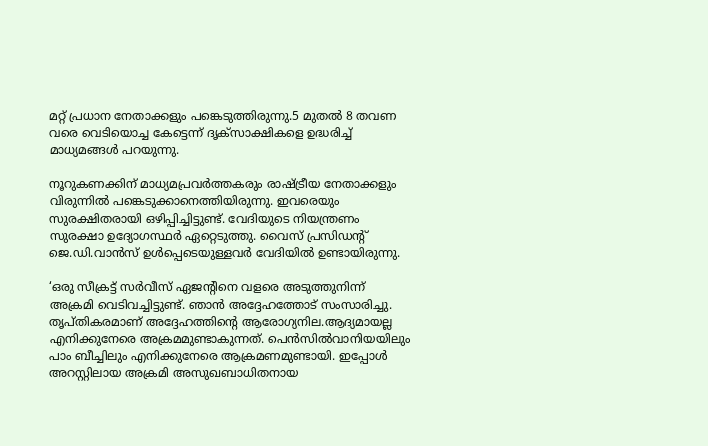മറ്റ് പ്രധാന നേതാക്കളും പങ്കെടുത്തിരുന്നു.5 മുതൽ 8 തവണ വരെ വെടിയൊച്ച കേട്ടെന്ന് ദൃക്സാക്ഷികളെ ഉദ്ധരിച്ച് മാധ്യമങ്ങൾ പറയുന്നു.

നൂറുകണക്കിന് മാധ്യമപ്രവർത്തകരും രാഷ്ട്രീയ നേതാക്കളും വിരുന്നിൽ പങ്കെടുക്കാനെത്തിയിരുന്നു. ഇവരെയും സുരക്ഷിതരായി ഒഴിപ്പിച്ചിട്ടുണ്ട്. വേദിയുടെ നിയന്ത്രണം സുരക്ഷാ ഉദ്യോഗസ്ഥർ ഏറ്റെടുത്തു. വൈസ് പ്രസിഡൻ്റ് ജെ.ഡി.വാൻസ് ഉൾപ്പെടെയുള്ളവർ വേദിയിൽ ഉണ്ടായിരുന്നു.

‘ഒരു സീക്രട്ട് സർവീസ് ഏജന്‍റിനെ വളരെ അടുത്തുനിന്ന് അക്രമി വെടിവച്ചിട്ടുണ്ട്. ഞാൻ അദ്ദേഹത്തോട് സംസാരിച്ചു. തൃപ്തികരമാണ് അദ്ദേഹത്തിൻ്റെ ആരോഗ്യനില.ആദ്യമായല്ല എനിക്കുനേരെ അക്രമമുണ്ടാകുന്നത്. പെൻസിൽവാനിയയിലും പാം ബീച്ചിലും എനിക്കുനേരെ ആക്രമണമുണ്ടായി. ഇപ്പോൾ അറസ്റ്റിലായ അക്രമി അസുഖബാധിതനായ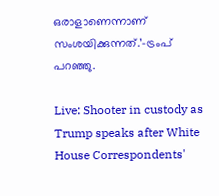ഒരാളാണെന്നാണ് സംശയിക്കുന്നത്.’–ട്രംപ് പറഞ്ഞു.

Live: Shooter in custody as Trump speaks after White House Correspondents'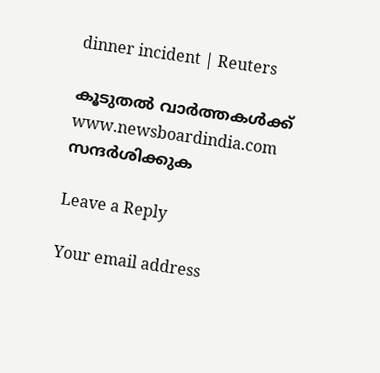dinner incident | Reuters

കൂടുതൽ വാർത്തകൾക്ക് www.newsboardindia.com സന്ദർശിക്കുക

Leave a Reply

Your email address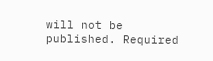will not be published. Required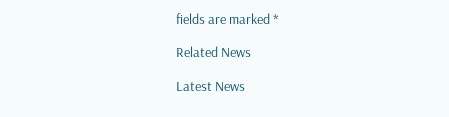fields are marked *

Related News

Latest News